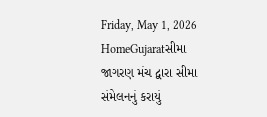Friday, May 1, 2026
HomeGujaratસીમા જાગરણ મંચ દ્વારા સીમા સંમેલનનું કરાયું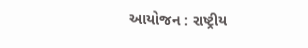આયોજન : રાષ્ટ્રીય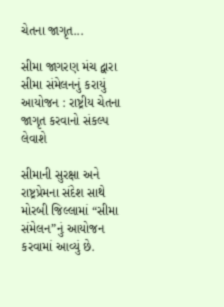ચેતના જાગૃત...

સીમા જાગરણ મંચ દ્વારા સીમા સંમેલનનું કરાયું આયોજન : રાષ્ટ્રીય ચેતના જાગૃત કરવાનો સંકલ્પ લેવાશે

સીમાની સુરક્ષા અને રાષ્ટ્રપ્રેમના સંદેશ સાથે મોરબી જિલ્લામાં “સીમા સંમેલન”નું આયોજન કરવામાં આવ્યું છે.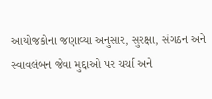આયોજકોના જણાવ્યા અનુસાર, સુરક્ષા, સંગઠન અને સ્વાવલંબન જેવા મુદ્દાઓ પર ચર્ચા અને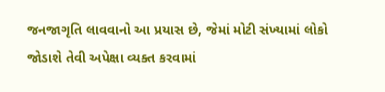જનજાગૃતિ લાવવાનો આ પ્રયાસ છે, જેમાં મોટી સંખ્યામાં લોકો જોડાશે તેવી અપેક્ષા વ્યક્ત કરવામાં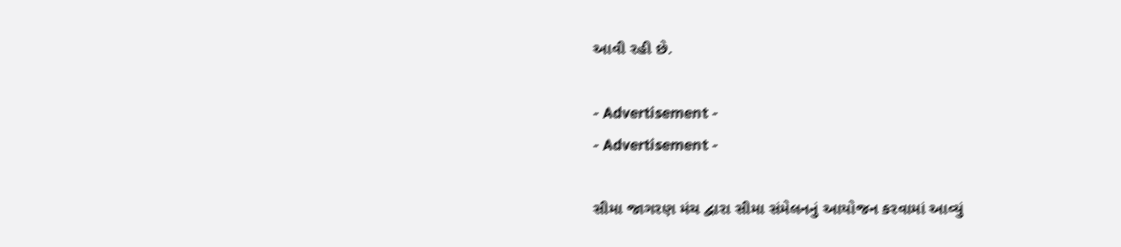આવી રહી છે.

- Advertisement -
- Advertisement -

સીમા જાગરણ મંચ દ્વારા સીમા સંમેલનનું આયોજન કરવામાં આવ્યું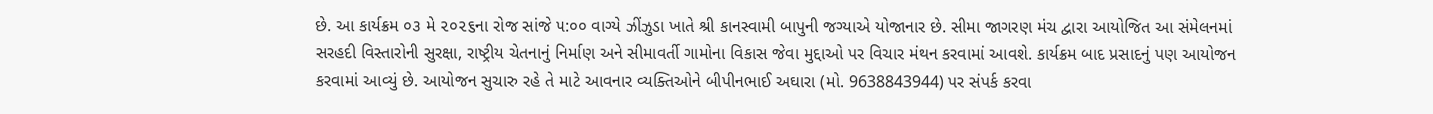છે. આ કાર્યક્રમ ૦૩ મે ૨૦૨૬ના રોજ સાંજે ૫:૦૦ વાગ્યે ઝીંઝુડા ખાતે શ્રી કાનસ્વામી બાપુની જગ્યાએ યોજાનાર છે. સીમા જાગરણ મંચ દ્વારા આયોજિત આ સંમેલનમાં સરહદી વિસ્તારોની સુરક્ષા, રાષ્ટ્રીય ચેતનાનું નિર્માણ અને સીમાવર્તી ગામોના વિકાસ જેવા મુદ્દાઓ પર વિચાર મંથન કરવામાં આવશે. કાર્યક્રમ બાદ પ્રસાદનું પણ આયોજન કરવામાં આવ્યું છે. આયોજન સુચારુ રહે તે માટે આવનાર વ્યક્તિઓને બીપીનભાઈ અઘારા (મો. 9638843944) પર સંપર્ક કરવા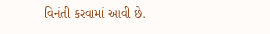વિનંતી કરવામાં આવી છે.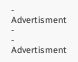- Advertisment -
- Advertisment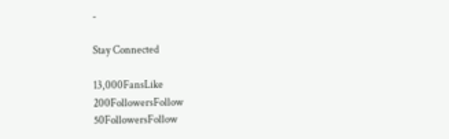-

Stay Connected

13,000FansLike
200FollowersFollow
50FollowersFollow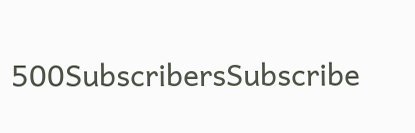500SubscribersSubscribe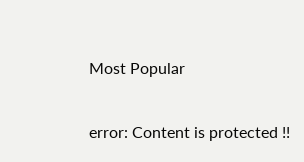Most Popular

error: Content is protected !!